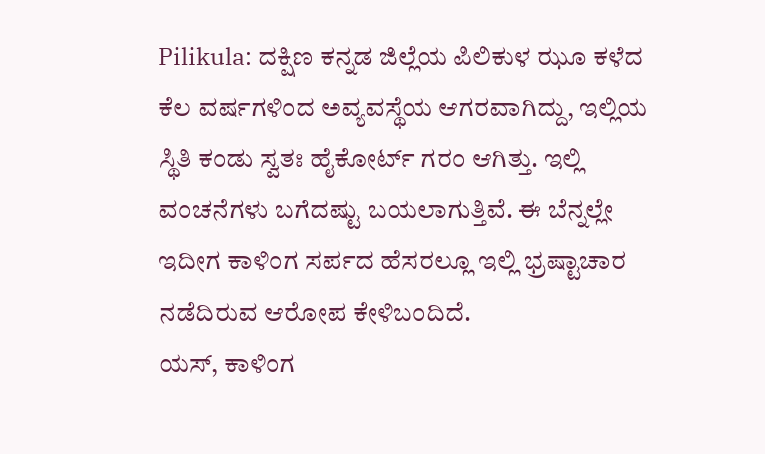Pilikula: ದಕ್ಷಿಣ ಕನ್ನಡ ಜಿಲ್ಲೆಯ ಪಿಲಿಕುಳ ಝೂ ಕಳೆದ ಕೆಲ ವರ್ಷಗಳಿಂದ ಅವ್ಯವಸ್ಥೆಯ ಆಗರವಾಗಿದ್ದು, ಇಲ್ಲಿಯ ಸ್ಥಿತಿ ಕಂಡು ಸ್ವತಃ ಹೈಕೋರ್ಟ್ ಗರಂ ಆಗಿತ್ತು. ಇಲ್ಲಿ ವಂಚನೆಗಳು ಬಗೆದಷ್ಟು ಬಯಲಾಗುತ್ತಿವೆ. ಈ ಬೆನ್ನಲ್ಲೇ ಇದೀಗ ಕಾಳಿಂಗ ಸರ್ಪದ ಹೆಸರಲ್ಲೂ ಇಲ್ಲಿ ಭ್ರಷ್ಟಾಚಾರ ನಡೆದಿರುವ ಆರೋಪ ಕೇಳಿಬಂದಿದೆ.
ಯಸ್, ಕಾಳಿಂಗ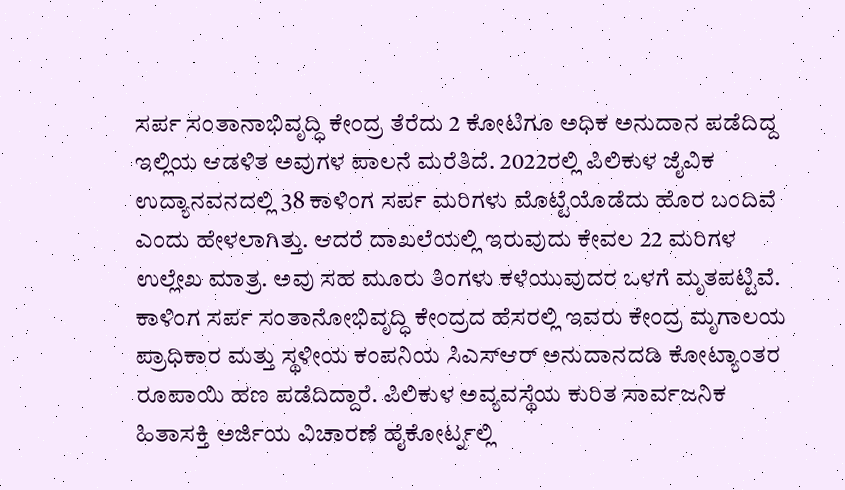ಸರ್ಪ ಸಂತಾನಾಭಿವೃದ್ಧಿ ಕೇಂದ್ರ ತೆರೆದು 2 ಕೋಟಿಗೂ ಅಧಿಕ ಅನುದಾನ ಪಡೆದಿದ್ದ ಇಲ್ಲಿಯ ಆಡಳಿತ ಅವುಗಳ ಪಾಲನೆ ಮರೆತಿದೆ. 2022ರಲ್ಲಿ ಪಿಲಿಕುಳ ಜೈವಿಕ ಉದ್ಯಾನವನದಲ್ಲಿ 38 ಕಾಳಿಂಗ ಸರ್ಪ ಮರಿಗಳು ಮೊಟ್ಟೆಯೊಡೆದು ಹೊರ ಬಂದಿವೆ ಎಂದು ಹೇಳಲಾಗಿತ್ತು. ಆದರೆ ದಾಖಲೆಯಲ್ಲಿ ಇರುವುದು ಕೇವಲ 22 ಮರಿಗಳ ಉಲ್ಲೇಖ ಮಾತ್ರ. ಅವು ಸಹ ಮೂರು ತಿಂಗಳು ಕಳೆಯುವುದರ ಒಳಗೆ ಮೃತಪಟ್ಟಿವೆ.
ಕಾಳಿಂಗ ಸರ್ಪ ಸಂತಾನೋಭಿವೃದ್ಧಿ ಕೇಂದ್ರದ ಹೆಸರಲ್ಲಿ ಇವರು ಕೇಂದ್ರ ಮೃಗಾಲಯ ಪ್ರಾಧಿಕಾರ ಮತ್ತು ಸ್ಥಳೀಯ ಕಂಪನಿಯ ಸಿಎಸ್ಆರ್ ಅನುದಾನದಡಿ ಕೋಟ್ಯಾಂತರ ರೂಪಾಯಿ ಹಣ ಪಡೆದಿದ್ದಾರೆ. ಪಿಲಿಕುಳ ಅವ್ಯವಸ್ಥೆಯ ಕುರಿತ ಸಾರ್ವಜನಿಕ ಹಿತಾಸಕ್ತಿ ಅರ್ಜಿಯ ವಿಚಾರಣೆ ಹೈಕೋರ್ಟ್ನಲ್ಲಿ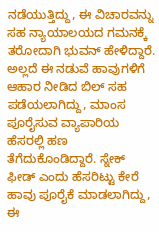ನಡೆಯುತ್ತಿದ್ದು, ಈ ವಿಚಾರವನ್ನು ಸಹ ನ್ಯಾಯಾಲಯದ ಗಮನಕ್ಕೆ ತರೋದಾಗಿ ಭುವನ್ ಹೇಳಿದ್ದಾರೆ.
ಅಲ್ಲದೆ ಈ ನಡುವೆ ಹಾವುಗಳಿಗೆ ಆಹಾರ ನೀಡಿದ ಬಿಲ್ ಸಹ ಪಡೆಯಲಾಗಿದ್ದು, ಮಾಂಸ ಪೂರೈಸುವ ವ್ಯಾಪಾರಿಯ ಹೆಸರಲ್ಲಿ ಹಣ ತೆಗೆದುಕೊಂಡಿದ್ದಾರೆ. ಸ್ನೇಕ್ ಫೀಡ್ ಎಂದು ಹೆಸರಿಟ್ಟು ಕೇರೆ ಹಾವು ಪೂರೈಕೆ ಮಾಡಲಾಗಿದ್ದು, ಈ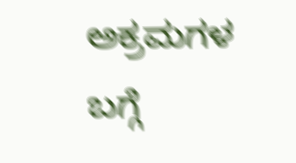ಅಕ್ರಮಗಳ ಬಗ್ಗೆ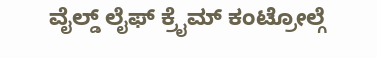ವೈಲ್ಡ್ ಲೈಫ್ ಕ್ರೈಮ್ ಕಂಟ್ರೋಲ್ಗೆ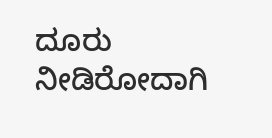ದೂರು ನೀಡಿರೋದಾಗಿ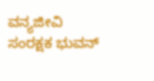ವನ್ಯಜೀವಿ ಸಂರಕ್ಷಕ ಭುವನ್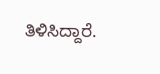ತಿಳಿಸಿದ್ದಾರೆ.